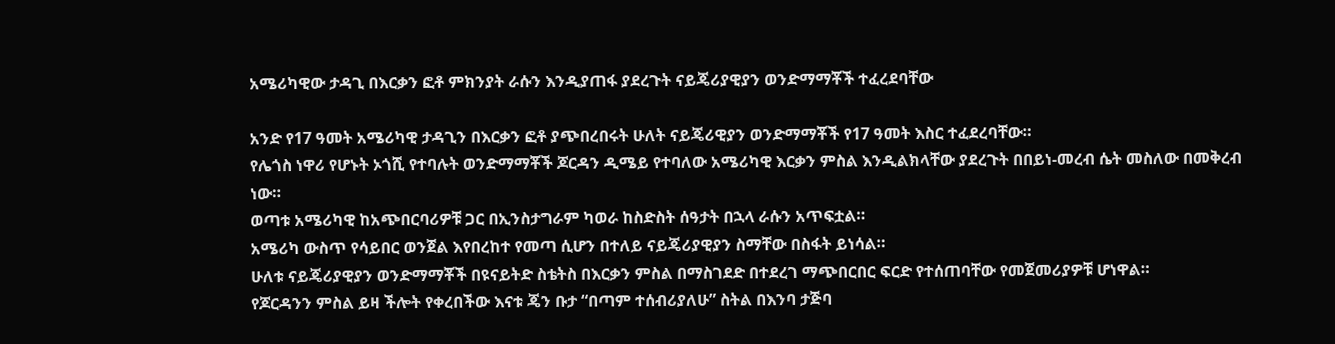አሜሪካዊው ታዳጊ በእርቃን ፎቶ ምክንያት ራሱን እንዲያጠፋ ያደረጉት ናይጄሪያዊያን ወንድማማቾች ተፈረደባቸው

አንድ የ17 ዓመት አሜሪካዊ ታዳጊን በእርቃን ፎቶ ያጭበረበሩት ሁለት ናይጄሪዊያን ወንድማማቾች የ17 ዓመት እስር ተፈደረባቸው።
የሌጎስ ነዋሪ የሆኑት ኦጎሺ የተባሉት ወንድማማቾች ጆርዳን ዲሜይ የተባለው አሜሪካዊ እርቃን ምስል እንዲልክላቸው ያደረጉት በበይነ-መረብ ሴት መስለው በመቅረብ ነው።
ወጣቱ አሜሪካዊ ከአጭበርባሪዎቹ ጋር በኢንስታግራም ካወራ ከስድስት ሰዓታት በኋላ ራሱን አጥፍቷል።
አሜሪካ ውስጥ የሳይበር ወንጀል እየበረከተ የመጣ ሲሆን በተለይ ናይጄሪያዊያን ስማቸው በስፋት ይነሳል።
ሁለቱ ናይጄሪያዊያን ወንድማማቾች በዩናይትድ ስቴትስ በእርቃን ምስል በማስገደድ በተደረገ ማጭበርበር ፍርድ የተሰጠባቸው የመጀመሪያዎቹ ሆነዋል።
የጆርዳንን ምስል ይዛ ችሎት የቀረበችው እናቱ ጄን ቡታ “በጣም ተሰብሪያለሁ” ስትል በእንባ ታጅባ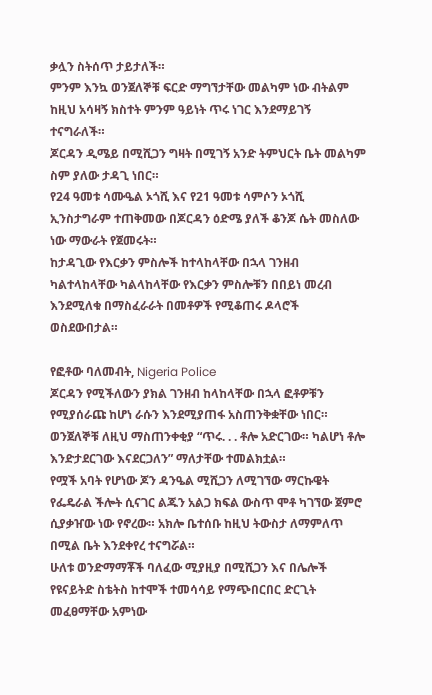ቃሏን ስትሰጥ ታይታለች።
ምንም እንኳ ወንጀለኞቹ ፍርድ ማግኘታቸው መልካም ነው ብትልም ከዚህ አሳዛኝ ክስተት ምንም ዓይነት ጥሩ ነገር እንደማይገኝ ተናግራለች።
ጆርዳን ዲሜይ በሚሺጋን ግዛት በሚገኝ አንድ ትምህርት ቤት መልካም ስም ያለው ታዳጊ ነበር።
የ24 ዓመቱ ሳሙዔል ኦጎሺ እና የ21 ዓመቱ ሳምሶን ኦጎሺ ኢንስታግራም ተጠቅመው በጆርዳን ዕድሜ ያለች ቆንጆ ሴት መስለው ነው ማውራት የጀመሩት።
ከታዳጊው የእርቃን ምስሎች ከተላከላቸው በኋላ ገንዘብ ካልተላከላቸው ካልላከላቸው የእርቃን ምስሎቹን በበይነ መረብ እንደሚለቁ በማስፈራራት በመቶዎች የሚቆጠሩ ዶላሮች ወስደውበታል።

የፎቶው ባለመብት, Nigeria Police
ጆርዳን የሚችለውን ያክል ገንዘብ ከላከላቸው በኋላ ፎቶዎቹን የሚያሰራጩ ከሆነ ራሱን እንደሚያጠፋ አስጠንቅቋቸው ነበር።
ወንጀለኞቹ ለዚህ ማስጠንቀቂያ “ጥሩ. . . ቶሎ አድርገው። ካልሆነ ቶሎ እንድታደርገው እናደርጋለን” ማለታቸው ተመልክቷል።
የሟች አባት የሆነው ጆን ዳንዔል ሚሺጋን ለሚገኘው ማርኩዌት የፌዴራል ችሎት ሲናገር ልጁን አልጋ ክፍል ውስጥ ሞቶ ካገኘው ጀምሮ ሲያቃዠው ነው የኖረው። አክሎ ቤተሰቡ ከዚህ ትውስታ ለማምለጥ በሚል ቤት እንደቀየረ ተናግሯል።
ሁለቱ ወንድማማቾች ባለፈው ሚያዚያ በሚሺጋን እና በሌሎች የዩናይትድ ስቴትስ ከተሞች ተመሳሳይ የማጭበርበር ድርጊት መፈፀማቸው አምነው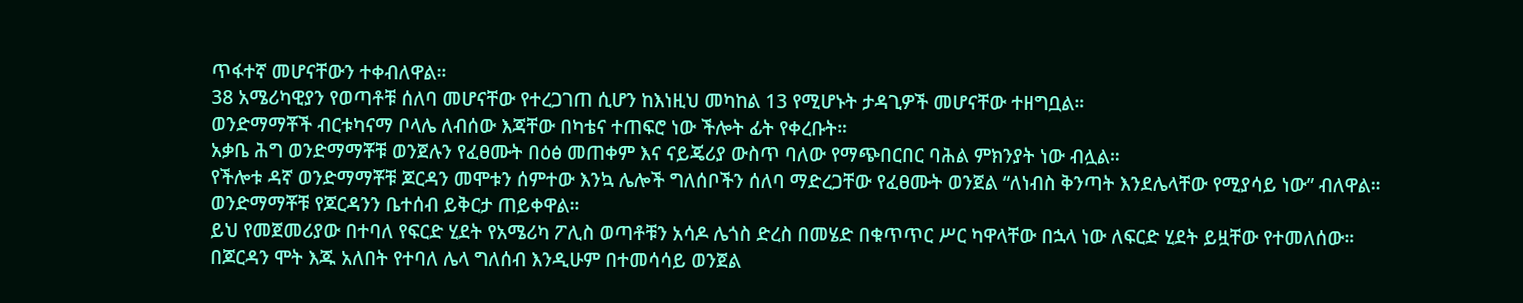ጥፋተኛ መሆናቸውን ተቀብለዋል።
38 አሜሪካዊያን የወጣቶቹ ሰለባ መሆናቸው የተረጋገጠ ሲሆን ከእነዚህ መካከል 13 የሚሆኑት ታዳጊዎች መሆናቸው ተዘግቧል።
ወንድማማቾች ብርቱካናማ ቦላሌ ለብሰው እጃቸው በካቴና ተጠፍሮ ነው ችሎት ፊት የቀረቡት።
አቃቤ ሕግ ወንድማማቾቹ ወንጀሉን የፈፀሙት በዕፅ መጠቀም እና ናይጄሪያ ውስጥ ባለው የማጭበርበር ባሕል ምክንያት ነው ብሏል።
የችሎቱ ዳኛ ወንድማማቾቹ ጆርዳን መሞቱን ሰምተው እንኳ ሌሎች ግለሰቦችን ሰለባ ማድረጋቸው የፈፀሙት ወንጀል “ለነብስ ቅንጣት እንደሌላቸው የሚያሳይ ነው” ብለዋል።
ወንድማማቾቹ የጆርዳንን ቤተሰብ ይቅርታ ጠይቀዋል።
ይህ የመጀመሪያው በተባለ የፍርድ ሂደት የአሜሪካ ፖሊስ ወጣቶቹን አሳዶ ሌጎስ ድረስ በመሄድ በቁጥጥር ሥር ካዋላቸው በኋላ ነው ለፍርድ ሂደት ይዟቸው የተመለሰው።
በጆርዳን ሞት እጁ አለበት የተባለ ሌላ ግለሰብ እንዲሁም በተመሳሳይ ወንጀል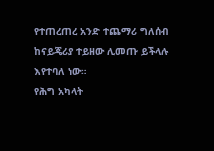የተጠረጠረ አንድ ተጨማሪ ግለሰብ ከናይጄሪያ ተይዘው ሊመጡ ይችላሉ እየተባለ ነው።
የሕግ አካላት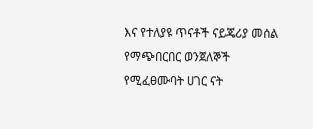እና የተለያዩ ጥናቶች ናይጄሪያ መሰል የማጭበርበር ወንጀለኞች የሚፈፀሙባት ሀገር ናት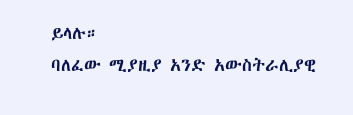ይላሉ።
ባለፈው ሚያዚያ አንድ አውስትራሊያዊ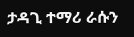ታዳጊ ተማሪ ራሱን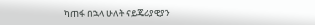ካጠፋ በኋላ ሁለት ናይጄሪያዊያን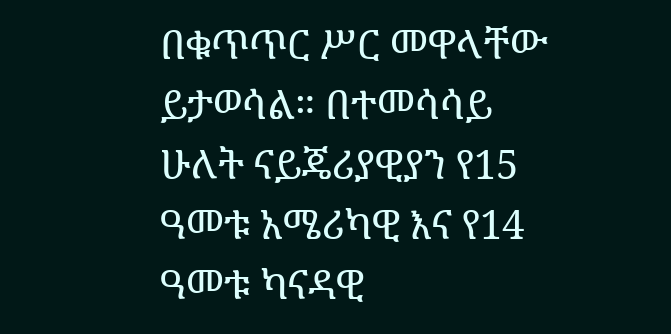በቁጥጥር ሥር መዋላቸው ይታወሳል። በተመሳሳይ ሁለት ናይጄሪያዊያን የ15 ዓመቱ አሜሪካዊ እና የ14 ዓመቱ ካናዳዊ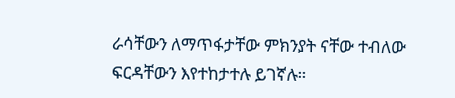ራሳቸውን ለማጥፋታቸው ምክንያት ናቸው ተብለው ፍርዳቸውን እየተከታተሉ ይገኛሉ።